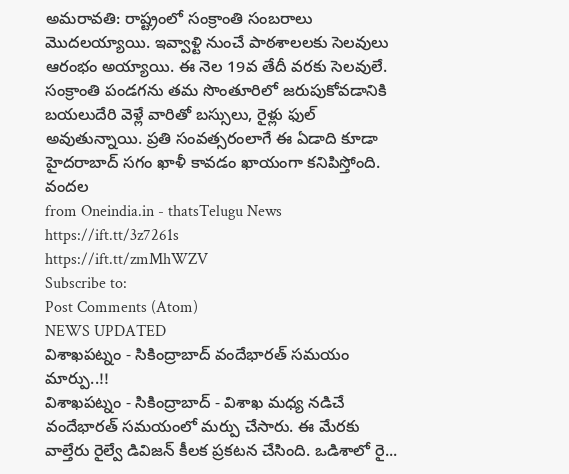అమరావతి: రాష్ట్రంలో సంక్రాంతి సంబరాలు మొదలయ్యాయి. ఇవ్వాళ్టి నుంచే పాఠశాలలకు సెలవులు ఆరంభం అయ్యాయి. ఈ నెల 19వ తేదీ వరకు సెలవులే. సంక్రాంతి పండగను తమ సొంతూరిలో జరుపుకోవడానికి బయలుదేరి వెళ్లే వారితో బస్సులు, రైళ్లు ఫుల్ అవుతున్నాయి. ప్రతి సంవత్సరంలాగే ఈ ఏడాది కూడా హైదరాబాద్ సగం ఖాళీ కావడం ఖాయంగా కనిపిస్తోంది. వందల
from Oneindia.in - thatsTelugu News https://ift.tt/3z7261s
https://ift.tt/zmMhWZV
Subscribe to:
Post Comments (Atom)
NEWS UPDATED
విశాఖపట్నం - సికింద్రాబాద్ వందేభారత్ సమయం మార్పు..!!
విశాఖపట్నం - సికింద్రాబాద్ - విశాఖ మధ్య నడిచే వందేభారత్ సమయంలో మర్పు చేసారు. ఈ మేరకు వాల్తేరు రైల్వే డివిజన్ కీలక ప్రకటన చేసింది. ఒడిశాలో రై...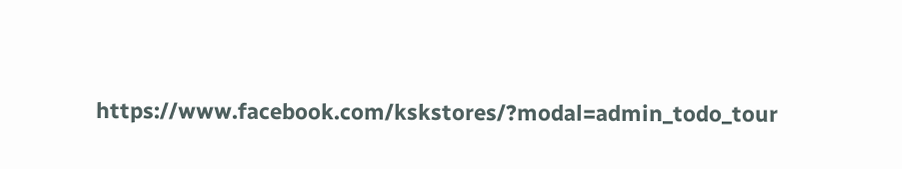https://www.facebook.com/kskstores/?modal=admin_todo_tour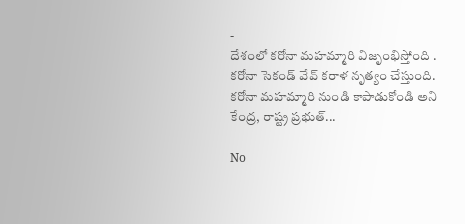-
దేశంలో కరోనా మహమ్మారి విజృంభిస్తోంది . కరోనా సెకండ్ వేవ్ కరాళ నృత్యం చేస్తుంది. కరోనా మహమ్మారి నుండి కాపాడుకోండి అని కేంద్ర, రాష్ట్ర ప్రభుత్...

No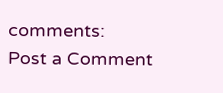comments:
Post a Comment